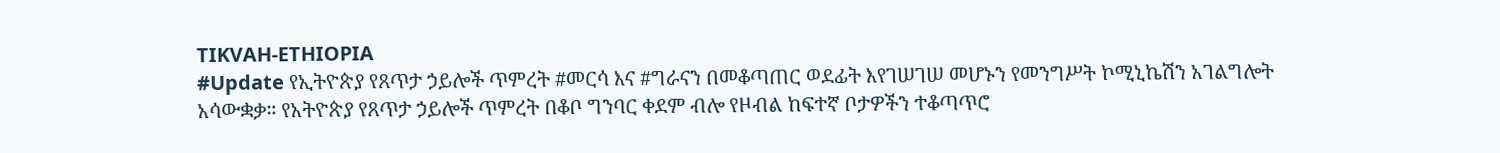TIKVAH-ETHIOPIA
#Update የኢትዮጵያ የጸጥታ ኃይሎች ጥምረት #መርሳ እና #ግራናን በመቆጣጠር ወደፊት እየገሠገሠ መሆኑን የመንግሥት ኮሚኒኬሽን አገልግሎት አሳውቋቃ። የአትዮጵያ የጸጥታ ኃይሎች ጥምረት በቆቦ ግንባር ቀደም ብሎ የዞብል ከፍተኛ ቦታዎችን ተቆጣጥሮ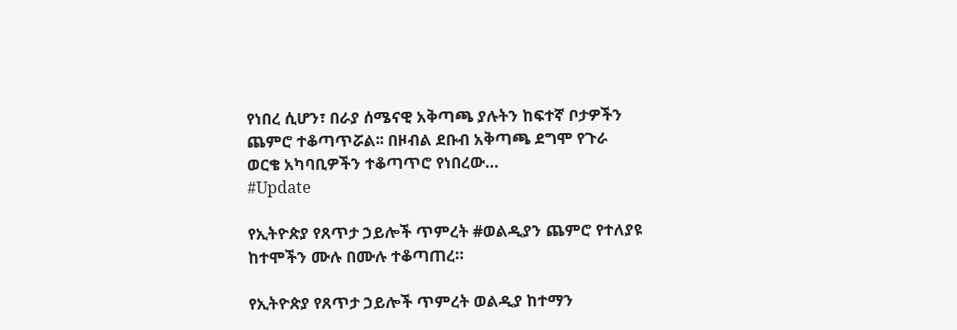የነበረ ሲሆን፣ በራያ ሰሜናዊ አቅጣጫ ያሉትን ከፍተኛ ቦታዎችን ጨምሮ ተቆጣጥሯል፡፡ በዞብል ደቡብ አቅጣጫ ደግሞ የጉራ ወርቄ አካባቢዎችን ተቆጣጥሮ የነበረው…
#Update

የኢትዮጵያ የጸጥታ ኃይሎች ጥምረት #ወልዲያን ጨምሮ የተለያዩ ከተሞችን ሙሉ በሙሉ ተቆጣጠረ።

የኢትዮጵያ የጸጥታ ኃይሎች ጥምረት ወልዲያ ከተማን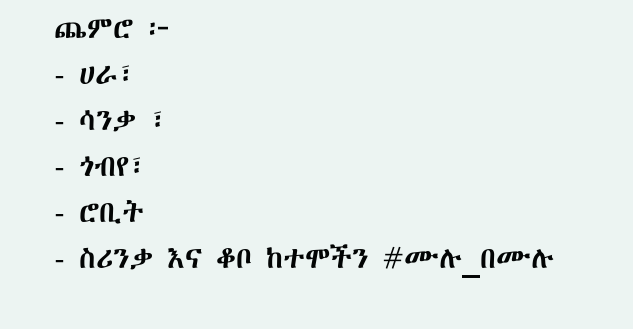ጨምሮ ፦
- ሀራ፣
- ሳንቃ ፣
- ጎብየ፣
- ሮቢት
- ስሪንቃ እና ቆቦ ከተሞችን #ሙሉ_በሙሉ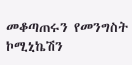መቆጣጠሩን የመንግስት ኮሚኒኬሽን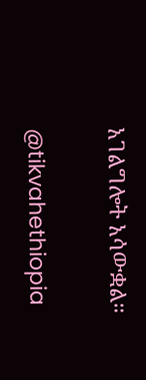አገልግሎት አሳውቋል።

@tikvahethiopia